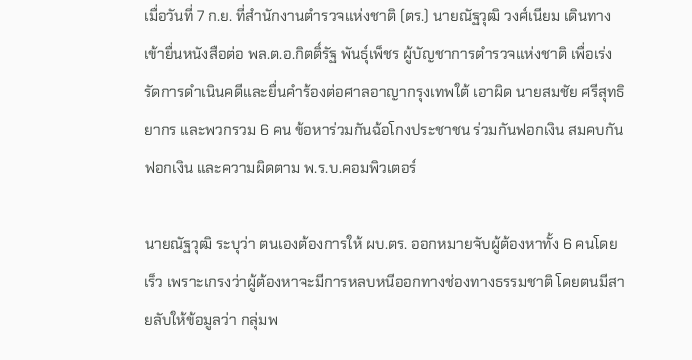เมื่อวันที่ 7 ก.ย. ที่สำนักงานตำรวจแห่งชาติ (ตร.) นายณัฐวุฒิ วงศ์เนียม เดินทางเข้ายื่นหนังสือต่อ พล.ต.อ.กิตติ์รัฐ พันธุ์เพ็ชร ผู้บัญชาการตำรวจแห่งชาติ เพื่อเร่งรัดการดำเนินคดีและยื่นคำร้องต่อศาลอาญากรุงเทพใต้ เอาผิด นายสมชัย ศรีสุทธิยากร และพวกรวม 6 คน ข้อหาร่วมกันฉ้อโกงประชาชน ร่วมกันฟอกเงิน สมคบกันฟอกเงิน และความผิดตาม พ.ร.บ.คอมพิวเตอร์

นายณัฐวุฒิ ระบุว่า ตนเองต้องการให้ ผบ.ตร. ออกหมายจับผู้ต้องหาทั้ง 6 คนโดยเร็ว เพราะเกรงว่าผู้ต้องหาจะมีการหลบหนีออกทางช่องทางธรรมชาติ โดยตนมีสายลับให้ข้อมูลว่า กลุ่มพ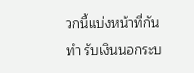วกนี้แบ่งหน้าที่กันทำ รับเงินนอกระบ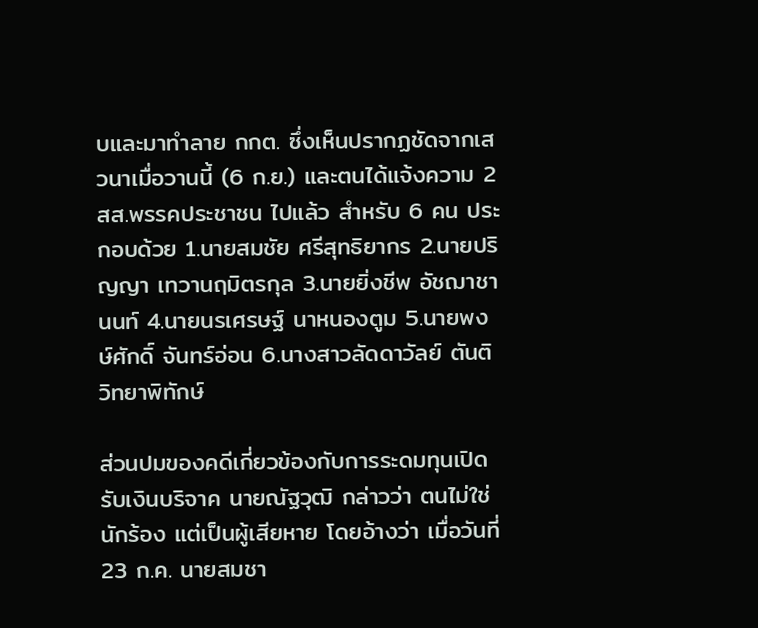บและมาทำลาย กกต. ซึ่งเห็นปรากฏชัดจากเสวนาเมื่อวานนี้ (6 ก.ย.) และตนได้แจ้งความ 2 สส.พรรคประชาชน ไปแล้ว สำหรับ 6 คน ประกอบด้วย 1.นายสมชัย ศรีสุทธิยากร 2.นายปริญญา เทวานฤมิตรกุล 3.นายยิ่งชีพ อัชฌาชานนท์ 4.นายนรเศรษฐ์ นาหนองตูม 5.นายพงษ์ศักดิ์ จันทร์อ่อน 6.นางสาวลัดดาวัลย์ ตันติวิทยาพิทักษ์

ส่วนปมของคดีเกี่ยวข้องกับการระดมทุนเปิดรับเงินบริจาค นายณัฐวุฒิ กล่าวว่า ตนไม่ใช่นักร้อง แต่เป็นผู้เสียหาย โดยอ้างว่า เมื่อวันที่ 23 ก.ค. นายสมชา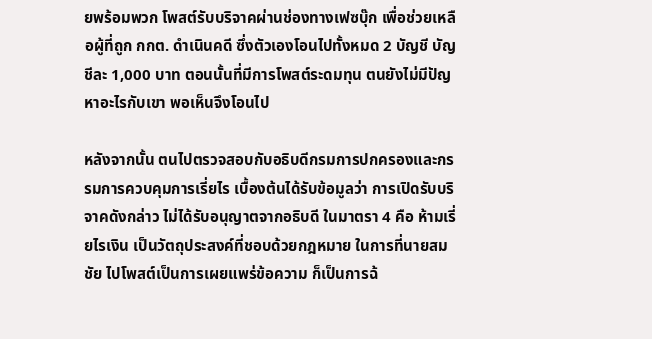ยพร้อมพวก โพสต์รับบริจาคผ่านช่องทางเฟซบุ๊ก เพื่อช่วยเหลือผู้ที่ถูก กกต. ดำเนินคดี ซึ่งตัวเองโอนไปทั้งหมด 2 บัญชี บัญชีละ 1,000 บาท ตอนนั้นที่มีการโพสต์ระดมทุน ตนยังไม่มีปัญหาอะไรกับเขา พอเห็นจึงโอนไป

หลังจากนั้น ตนไปตรวจสอบกับอธิบดีกรมการปกครองและกรรมการควบคุมการเรี่ยไร เบื้องต้นได้รับข้อมูลว่า การเปิดรับบริจาคดังกล่าว ไม่ได้รับอนุญาตจากอธิบดี ในมาตรา 4 คือ ห้ามเรี่ยไรเงิน เป็นวัตถุประสงค์ที่ชอบด้วยกฎหมาย ในการที่นายสมชัย ไปโพสต์เป็นการเผยแพร่ข้อความ ก็เป็นการฉ้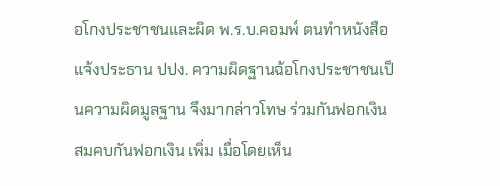อโกงประชาชนและผิด พ.ร.บ.คอมพ์ ตนทำหนังสือแจ้งประธาน ปปง. ความผิดฐานฉ้อโกงประชาชนเป็นความผิดมูลฐาน จึงมากล่าวโทษ ร่วมกันฟอกเงิน สมคบกันฟอกเงิน เพิ่ม เมื่อโดยเห็น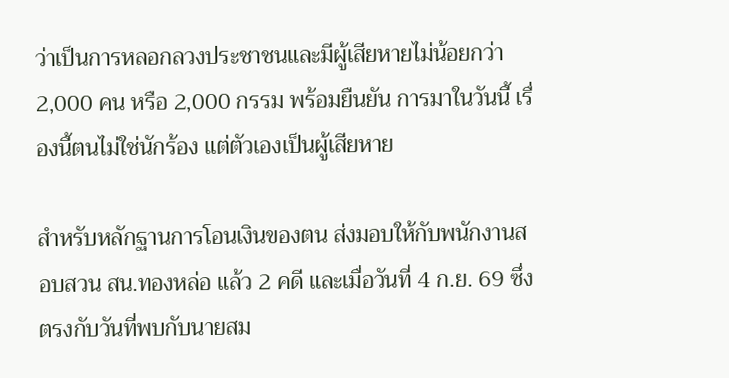ว่าเป็นการหลอกลวงประชาชนและมีผู้เสียหายไม่น้อยกว่า 2,000 คน หรือ 2,000 กรรม พร้อมยืนยัน การมาในวันนี้ เรื่องนี้ตนไม่ใช่นักร้อง แต่ตัวเองเป็นผู้เสียหาย

สำหรับหลักฐานการโอนเงินของตน ส่งมอบให้กับพนักงานสอบสวน สน.ทองหล่อ แล้ว 2 คดี และเมื่อวันที่ 4 ก.ย. 69 ซึ่งตรงกับวันที่พบกับนายสม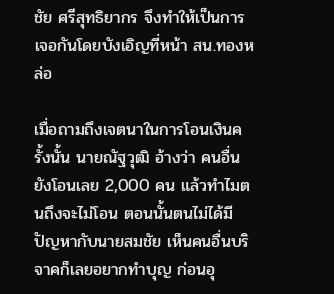ชัย ศรีสุทธิยากร จึงทำให้เป็นการเจอกันโดยบังเอิญที่หน้า สน.ทองหล่อ

เมื่อถามถึงเจตนาในการโอนเงินครั้งนั้น นายณัฐวุฒิ อ้างว่า คนอื่นยังโอนเลย 2,000 คน แล้วทำไมตนถึงจะไม่โอน ตอนนั้นตนไม่ได้มีปัญหากับนายสมชัย เห็นคนอื่นบริจาคก็เลยอยากทำบุญ ก่อนอุ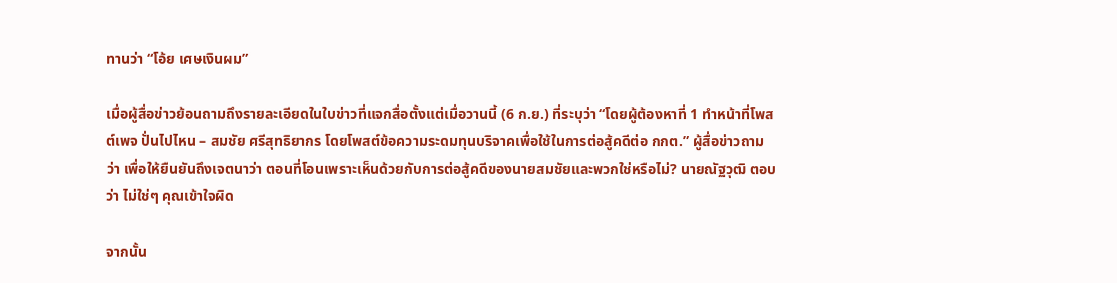ทานว่า “โอ้ย เศษเงินผม”

เมื่อผู้สื่อข่าวย้อนถามถึงรายละเอียดในใบข่าวที่แจกสื่อตั้งแต่เมื่อวานนี้ (6 ก.ย.) ที่ระบุว่า “โดยผู้ต้องหาที่ 1 ทำหน้าที่โพสต์เพจ ปั่นไปไหน – สมชัย ศรีสุทธิยากร โดยโพสต์ข้อความระดมทุนบริจาคเพื่อใช้ในการต่อสู้คดีต่อ กกต.” ผู้สื่อข่าวถามว่า เพื่อให้ยืนยันถึงเจตนาว่า ตอนที่โอนเพราะเห็นด้วยกับการต่อสู้คดีของนายสมชัยและพวกใช่หรือไม่? นายณัฐวุฒิ ตอบว่า ไม่ใช่ๆ คุณเข้าใจผิด

จากนั้น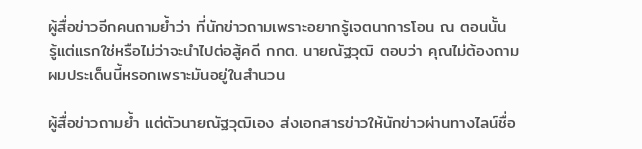ผู้สื่อข่าวอีกคนถามย้ำว่า ที่นักข่าวถามเพราะอยากรู้เจตนาการโอน ณ ตอนนั้น รู้แต่แรกใช่หรือไม่ว่าจะนำไปต่อสู้คดี กกต. นายณัฐวุฒิ ตอบว่า คุณไม่ต้องถามผมประเด็นนี้หรอกเพราะมันอยู่ในสำนวน

ผู้สื่อข่าวถามย้ำ แต่ตัวนายณัฐวุฒิเอง ส่งเอกสารข่าวให้นักข่าวผ่านทางไลน์ชื่อ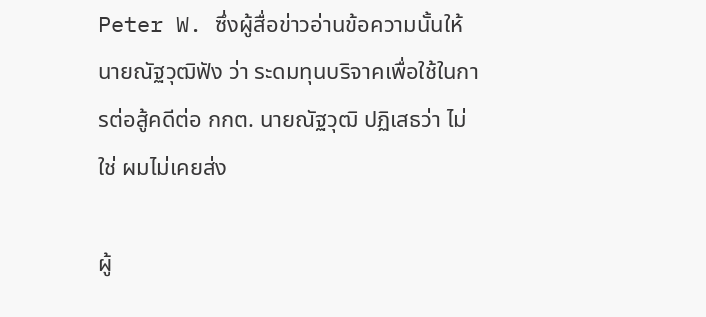Peter W. ซึ่งผู้สื่อข่าวอ่านข้อความนั้นให้นายณัฐวุฒิฟัง ว่า ระดมทุนบริจาคเพื่อใช้ในการต่อสู้คดีต่อ กกต. นายณัฐวุฒิ ปฏิเสธว่า ไม่ใช่ ผมไม่เคยส่ง

ผู้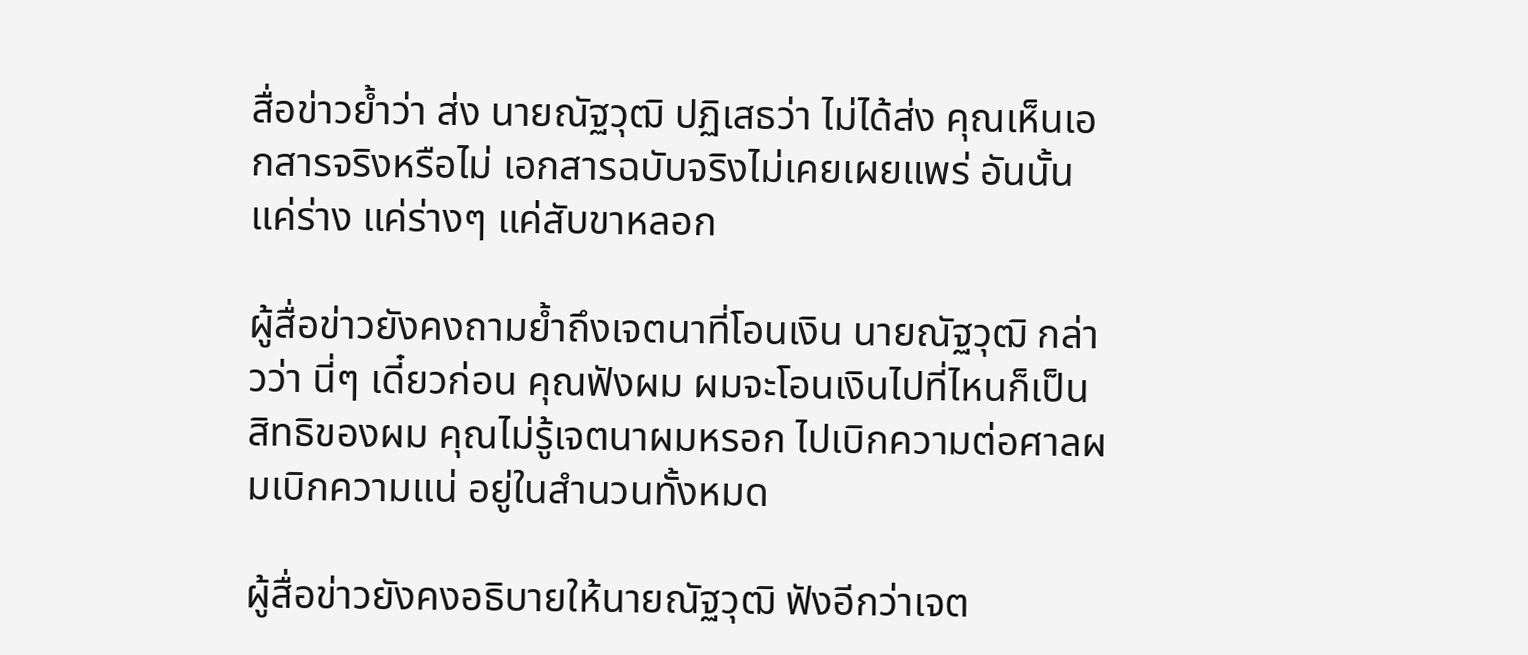สื่อข่าวย้ำว่า ส่ง นายณัฐวุฒิ ปฏิเสธว่า ไม่ได้ส่ง คุณเห็นเอกสารจริงหรือไม่ เอกสารฉบับจริงไม่เคยเผยแพร่ อันนั้นแค่ร่าง แค่ร่างๆ แค่สับขาหลอก

ผู้สื่อข่าวยังคงถามย้ำถึงเจตนาที่โอนเงิน นายณัฐวุฒิ กล่าวว่า นี่ๆ เดี๋ยวก่อน คุณฟังผม ผมจะโอนเงินไปที่ไหนก็เป็นสิทธิของผม คุณไม่รู้เจตนาผมหรอก ไปเบิกความต่อศาลผมเบิกความแน่ อยู่ในสำนวนทั้งหมด

ผู้สื่อข่าวยังคงอธิบายให้นายณัฐวุฒิ ฟังอีกว่าเจต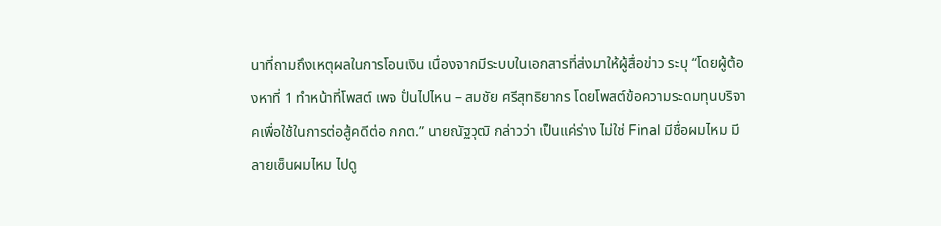นาที่ถามถึงเหตุผลในการโอนเงิน เนื่องจากมีระบบในเอกสารที่ส่งมาให้ผู้สื่อข่าว ระบุ “โดยผู้ต้องหาที่ 1 ทำหน้าที่โพสต์ เพจ ปั่นไปไหน – สมชัย ศรีสุทธิยากร โดยโพสต์ข้อความระดมทุนบริจาคเพื่อใช้ในการต่อสู้คดีต่อ กกต.” นายณัฐวุฒิ กล่าวว่า เป็นแค่ร่าง ไม่ใช่ Final มีชื่อผมไหม มีลายเซ็นผมไหม ไปดู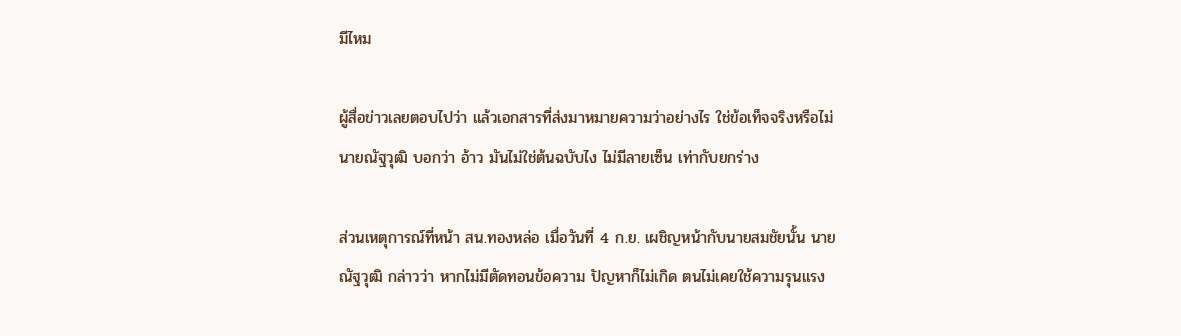มีไหม

ผู้สื่อข่าวเลยตอบไปว่า แล้วเอกสารที่ส่งมาหมายความว่าอย่างไร ใช่ข้อเท็จจริงหรือไม่ นายณัฐวุฒิ บอกว่า อ้าว มันไม่ใช่ต้นฉบับไง ไม่มีลายเซ็น เท่ากับยกร่าง

ส่วนเหตุการณ์ที่หน้า สน.ทองหล่อ เมื่อวันที่ 4 ก.ย. เผชิญหน้ากับนายสมชัยนั้น นายณัฐวุฒิ กล่าวว่า หากไม่มีตัดทอนข้อความ ปัญหาก็ไม่เกิด ตนไม่เคยใช้ความรุนแรง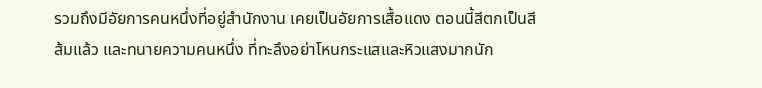รวมถึงมีอัยการคนหนึ่งที่อยู่สำนักงาน เคยเป็นอัยการเสื้อแดง ตอนนี้สีตกเป็นสีส้มแล้ว และทนายความคนหนึ่ง ที่ทะลึงอย่าโหนกระแสและหิวแสงมากนัก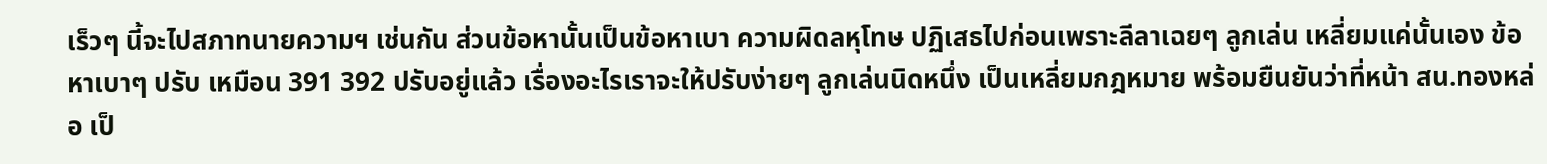เร็วๆ นี้จะไปสภาทนายความฯ เช่นกัน ส่วนข้อหานั้นเป็นข้อหาเบา ความผิดลหุโทษ ปฏิเสธไปก่อนเพราะลีลาเฉยๆ ลูกเล่น เหลี่ยมแค่นั้นเอง ข้อหาเบาๆ ปรับ เหมือน 391 392 ปรับอยู่แล้ว เรื่องอะไรเราจะให้ปรับง่ายๆ ลูกเล่นนิดหนึ่ง เป็นเหลี่ยมกฎหมาย พร้อมยืนยันว่าที่หน้า สน.ทองหล่อ เป็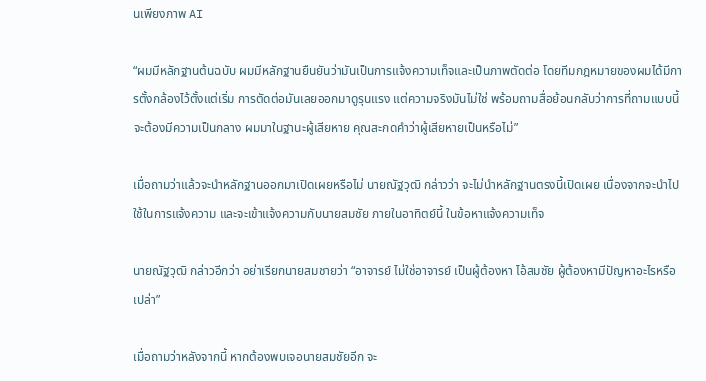นเพียงภาพ AI

“ผมมีหลักฐานต้นฉบับ ผมมีหลักฐานยืนยันว่ามันเป็นการแจ้งความเท็จและเป็นภาพตัดต่อ โดยทีมกฎหมายของผมได้มีการตั้งกล้องไว้ตั้งแต่เริ่ม การตัดต่อมันเลยออกมาดูรุนแรง แต่ความจริงมันไม่ใช่ พร้อมถามสื่อย้อนกลับว่าการที่ถามแบบนี้จะต้องมีความเป็นกลาง ผมมาในฐานะผู้เสียหาย คุณสะกดคำว่าผู้เสียหายเป็นหรือไม่”

เมื่อถามว่าแล้วจะนำหลักฐานออกมาเปิดเผยหรือไม่ นายณัฐวุฒิ กล่าวว่า จะไม่นำหลักฐานตรงนี้เปิดเผย เนื่องจากจะนำไปใช้ในการแจ้งความ และจะเข้าแจ้งความกับนายสมชัย ภายในอาทิตย์นี้ ในข้อหาแจ้งความเท็จ

นายณัฐวุฒิ กล่าวอีกว่า อย่าเรียกนายสมชายว่า “อาจารย์ ไม่ใช่อาจารย์ เป็นผู้ต้องหา ไอ้สมชัย ผู้ต้องหามีปัญหาอะไรหรือเปล่า”

เมื่อถามว่าหลังจากนี้ หากต้องพบเจอนายสมชัยอีก จะ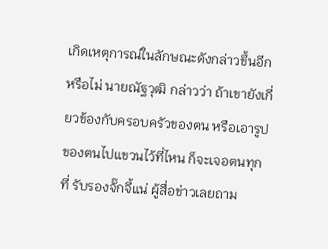เกิดเหตุการณ์ในลักษณะดังกล่าวขึ้นอีกหรือไม่ นายณัฐวุฒิ กล่าวว่า ถ้าเขายังเกี่ยวข้องกับครอบครัวของตน หรือเอารูปของตนไปแขวนไว้ที่ไหน ก็จะเจอตนทุกที่ รับรองจั๊กจี้แน่ ผู้สื่อข่าวเลยถาม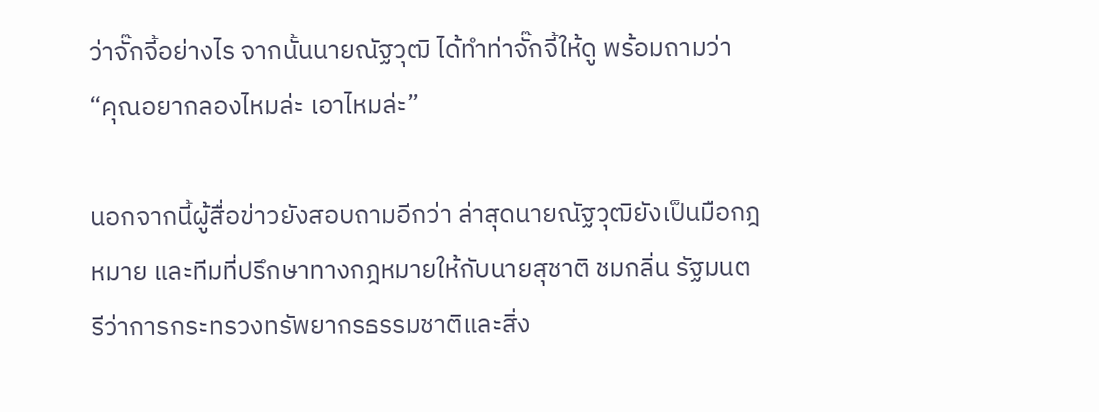ว่าจั๊กจี้อย่างไร จากนั้นนายณัฐวุฒิ ได้ทำท่าจั๊กจี้ให้ดู พร้อมถามว่า “คุณอยากลองไหมล่ะ เอาไหมล่ะ”

นอกจากนี้ผู้สื่อข่าวยังสอบถามอีกว่า ล่าสุดนายณัฐวุฒิยังเป็นมือกฎหมาย และทีมที่ปรึกษาทางกฎหมายให้กับนายสุชาติ ชมกลิ่น รัฐมนตรีว่าการกระทรวงทรัพยากรธรรมชาติและสิ่ง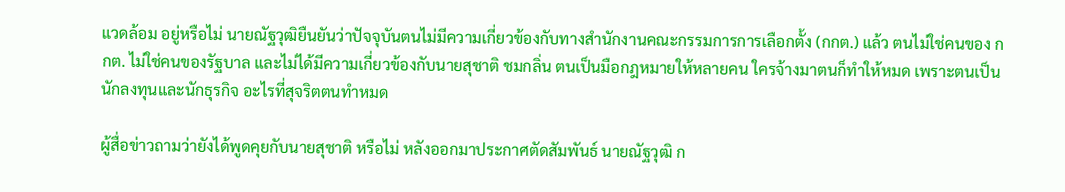แวดล้อม อยู่หรือไม่ นายณัฐวุฒิยืนยันว่าปัจจุบันตนไม่มีความเกี่ยวข้องกับทางสำนักงานคณะกรรมการการเลือกตั้ง (กกต.) แล้ว ตนไม่ใช่คนของ กกต. ไม่ใช่คนของรัฐบาล และไม่ได้มีความเกี่ยวข้องกับนายสุชาติ ชมกลิ่น ตนเป็นมือกฎหมายให้หลายคน ใครจ้างมาตนก็ทำให้หมด เพราะตนเป็นนักลงทุนและนักธุรกิจ อะไรที่สุจริตตนทำหมด

ผู้สื่อข่าวถามว่ายังได้พูดคุยกับนายสุชาติ หรือไม่ หลังออกมาประกาศตัดสัมพันธ์ นายณัฐวุฒิ ก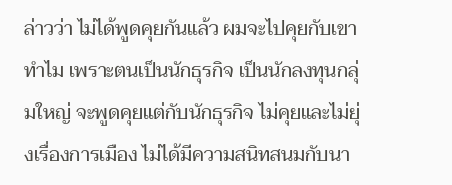ล่าวว่า ไม่ได้พูดคุยกันแล้ว ผมจะไปคุยกับเขาทำไม เพราะตนเป็นนักธุรกิจ เป็นนักลงทุนกลุ่มใหญ่ จะพูดคุยแต่กับนักธุรกิจ ไม่คุยและไม่ยุ่งเรื่องการเมือง ไม่ได้มีความสนิทสนมกับนา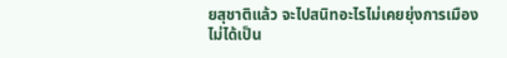ยสุชาติแล้ว จะไปสนิทอะไรไม่เคยยุ่งการเมือง ไม่ได้เป็น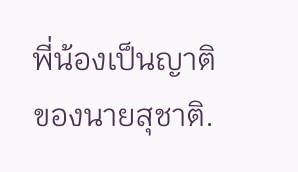พี่น้องเป็นญาติของนายสุชาติ.